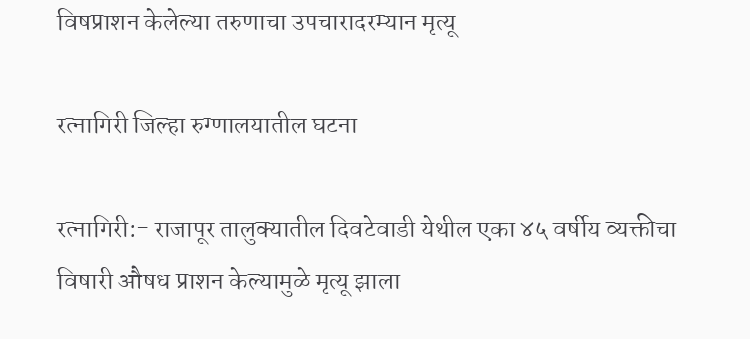विषप्राशन केलेल्या तरुणाचा उपचारादरम्यान मृत्यू

रत्नागिरी जिल्हा रुग्णालयातील घटना

रत्नागिरी:- राजापूर तालुक्यातील दिवटेवाडी येथील एका ४५ वर्षीय व्यक्तीचा विषारी औषध प्राशन केल्यामुळे मृत्यू झाला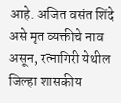आहे. अजित वसंत शिंदे असे मृत व्यक्तीचे नाव असून, रत्नागिरी येथील जिल्हा शासकीय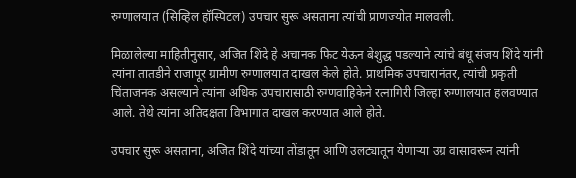रुग्णालयात (सिव्हिल हॉस्पिटल) उपचार सुरू असताना त्यांची प्राणज्योत मालवली.

मिळालेल्या माहितीनुसार, अजित शिंदे हे अचानक फिट येऊन बेशुद्ध पडल्याने त्यांचे बंधू संजय शिंदे यांनी त्यांना तातडीने राजापूर ग्रामीण रुग्णालयात दाखल केले होते. प्राथमिक उपचारानंतर, त्यांची प्रकृती चिंताजनक असल्याने त्यांना अधिक उपचारासाठी रुग्णवाहिकेने रत्नागिरी जिल्हा रुग्णालयात हलवण्यात आले. तेथे त्यांना अतिदक्षता विभागात दाखल करण्यात आले होते.

उपचार सुरू असताना, अजित शिंदे यांच्या तोंडातून आणि उलट्यातून येणाऱ्या उग्र वासावरून त्यांनी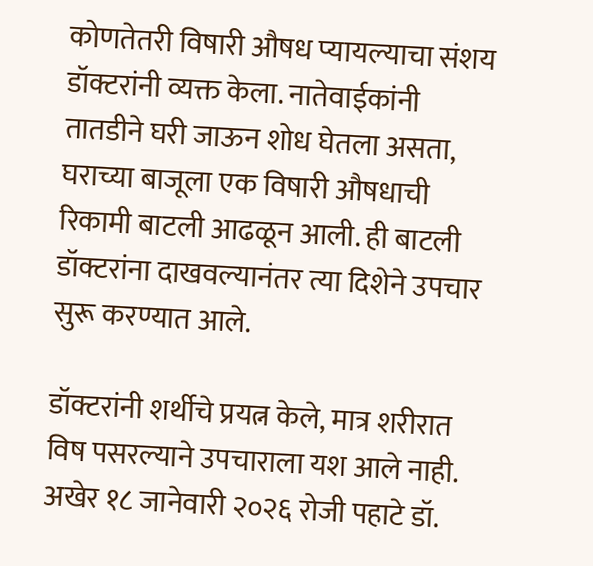कोणतेतरी विषारी औषध प्यायल्याचा संशय डॉक्टरांनी व्यक्त केला. नातेवाईकांनी तातडीने घरी जाऊन शोध घेतला असता, घराच्या बाजूला एक विषारी औषधाची रिकामी बाटली आढळून आली. ही बाटली डॉक्टरांना दाखवल्यानंतर त्या दिशेने उपचार सुरू करण्यात आले.

डॉक्टरांनी शर्थीचे प्रयत्न केले, मात्र शरीरात विष पसरल्याने उपचाराला यश आले नाही. अखेर १८ जानेवारी २०२६ रोजी पहाटे डॉ.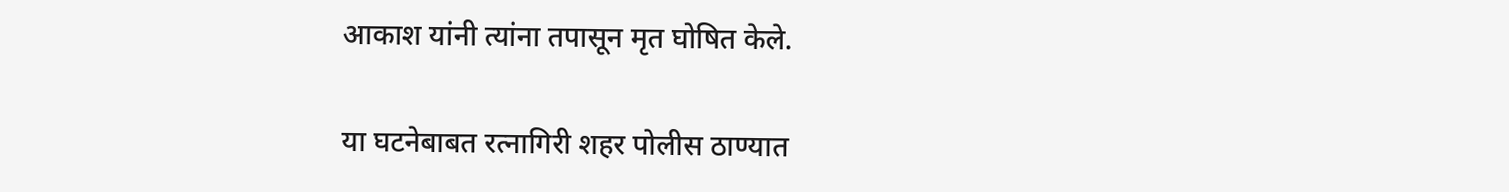आकाश यांनी त्यांना तपासून मृत घोषित केले.

या घटनेबाबत रत्नागिरी शहर पोलीस ठाण्यात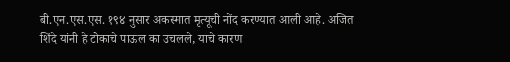बी.एन.एस.एस. १९४ नुसार अकस्मात मृत्यूची नोंद करण्यात आली आहे. अजित शिंदे यांनी हे टोकाचे पाऊल का उचलले, याचे कारण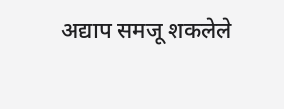अद्याप समजू शकलेले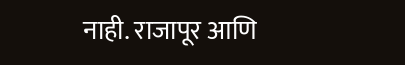नाही. राजापूर आणि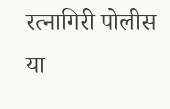रत्नागिरी पोलीस या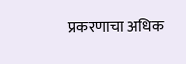प्रकरणाचा अधिक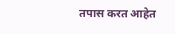तपास करत आहेत